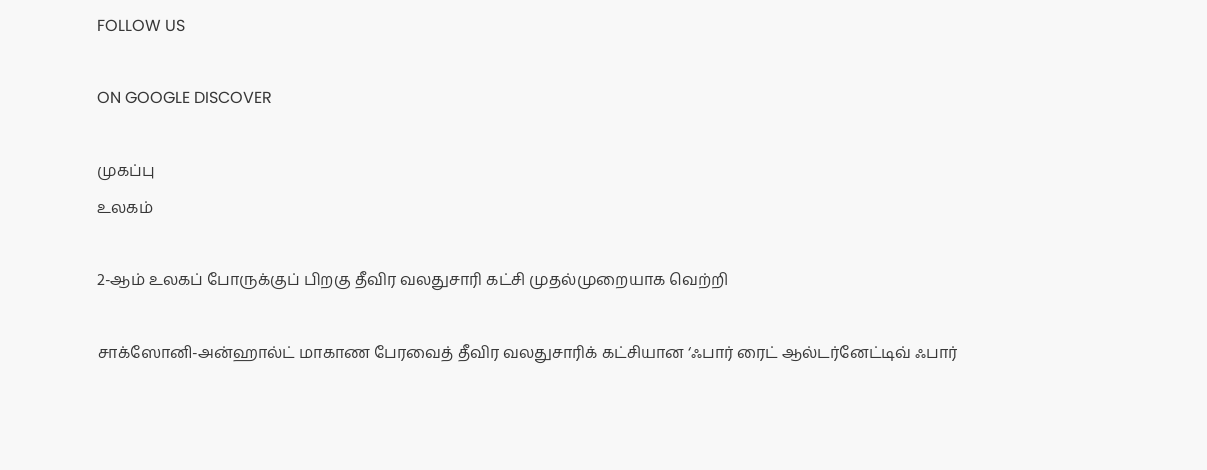FOLLOW US

ON GOOGLE DISCOVER

முகப்பு
உலகம்

2-ஆம் உலகப் போருக்குப் பிறகு தீவிர வலதுசாரி கட்சி முதல்முறையாக வெற்றி

சாக்ஸோனி-அன்ஹால்ட் மாகாண பேரவைத் தீவிர வலதுசாரிக் கட்சியான ‘ஃபார் ரைட் ஆல்டர்னேட்டிவ் ஃபார்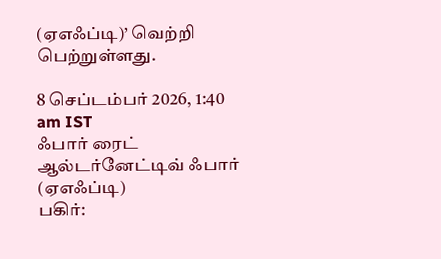(ஏஎஃப்டி)’ வெற்றி பெற்றுள்ளது.

8 செப்டம்பர் 2026, 1:40 am IST
ஃபார் ரைட் ஆல்டர்னேட்டிவ் ஃபார் (ஏஎஃப்டி)
பகிர்: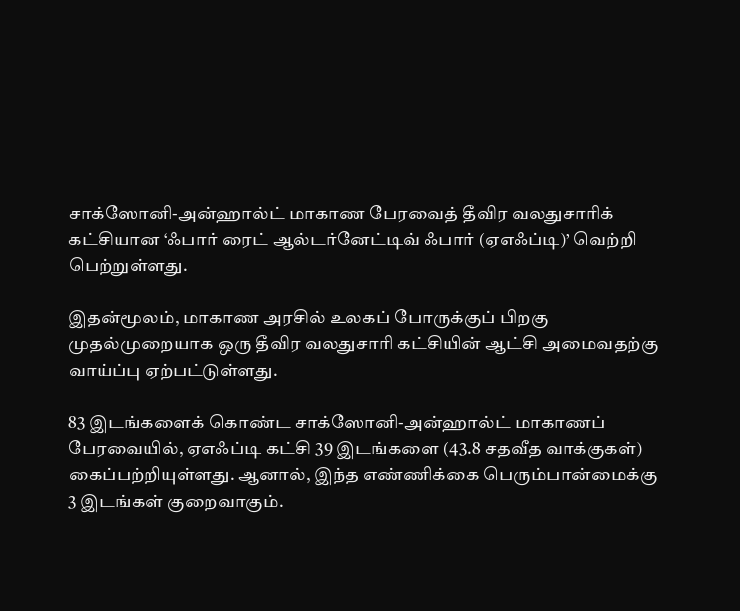சாக்ஸோனி-அன்ஹால்ட் மாகாண பேரவைத் தீவிர வலதுசாரிக் கட்சியான ‘ஃபார் ரைட் ஆல்டர்னேட்டிவ் ஃபார் (ஏஎஃப்டி)’ வெற்றி பெற்றுள்ளது.

இதன்மூலம், மாகாண அரசில் உலகப் போருக்குப் பிறகு முதல்முறையாக ஒரு தீவிர வலதுசாரி கட்சியின் ஆட்சி அமைவதற்கு வாய்ப்பு ஏற்பட்டுள்ளது.

83 இடங்களைக் கொண்ட சாக்ஸோனி-அன்ஹால்ட் மாகாணப் பேரவையில், ஏஎஃப்டி கட்சி 39 இடங்களை (43.8 சதவீத வாக்குகள்) கைப்பற்றியுள்ளது. ஆனால், இந்த எண்ணிக்கை பெரும்பான்மைக்கு 3 இடங்கள் குறைவாகும்.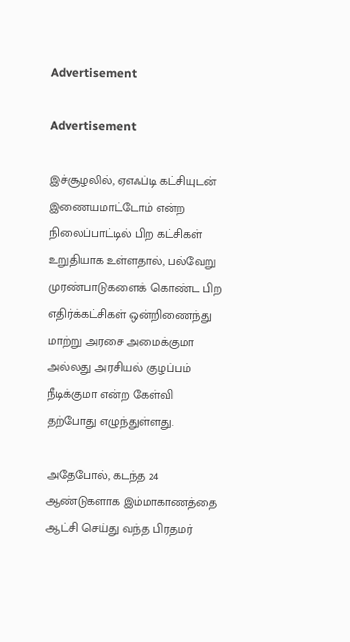Advertisement

Advertisement

இச்சூழலில், ஏஎஃப்டி கட்சியுடன் இணையமாட்டோம் என்ற நிலைப்பாட்டில் பிற கட்சிகள் உறுதியாக உள்ளதால், பல்வேறு முரண்பாடுகளைக் கொண்ட பிற எதிர்க்கட்சிகள் ஒன்றிணைந்து மாற்று அரசை அமைக்குமா அல்லது அரசியல் குழப்பம் நீடிக்குமா என்ற கேள்வி தற்போது எழுந்துள்ளது.

அதேபோல், கடந்த 24 ஆண்டுகளாக இம்மாகாணத்தை ஆட்சி செய்து வந்த பிரதமர்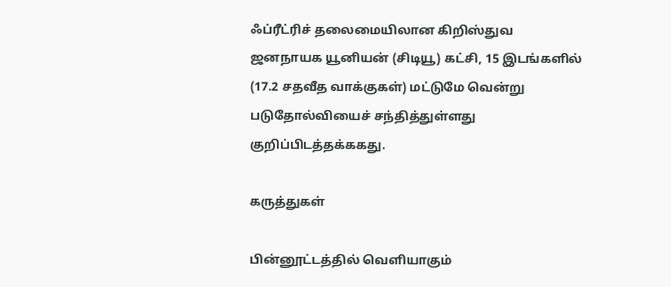ஃப்ரீட்ரிச் தலைமையிலான கிறிஸ்துவ ஜனநாயக யூனியன் (சிடியூ) கட்சி, 15 இடங்களில் (17.2 சதவீத வாக்குகள்) மட்டுமே வென்று படுதோல்வியைச் சந்தித்துள்ளது குறிப்பிடத்தக்ககது.

கருத்துகள்

பின்னூட்டத்தில் வெளியாகும்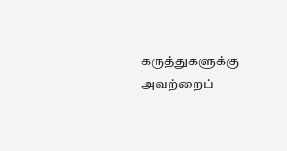கருத்துகளுக்கு அவற்றைப்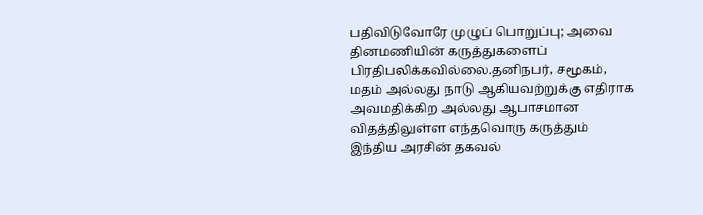பதிவிடுவோரே முழுப் பொறுப்பு; அவை தினமணியின் கருத்துகளைப் பிரதிபலிக்கவில்லை.தனிநபர், சமூகம், மதம் அல்லது நாடு ஆகியவற்றுக்கு எதிராக அவமதிக்கிற அல்லது ஆபாசமான விதத்திலுள்ள எந்தவொரு கருத்தும் இந்திய அரசின் தகவல்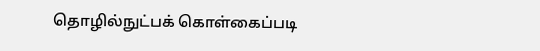தொழில்நுட்பக் கொள்கைப்படி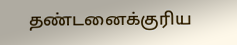தண்டனைக்குரிய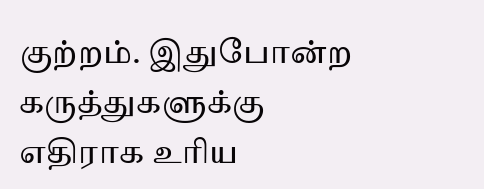குற்றம். இதுபோன்ற கருத்துகளுக்கு எதிராக உரிய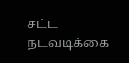சட்ட நடவடிக்கை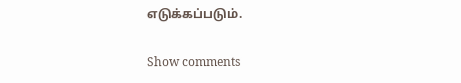எடுக்கப்படும்.

Show comments